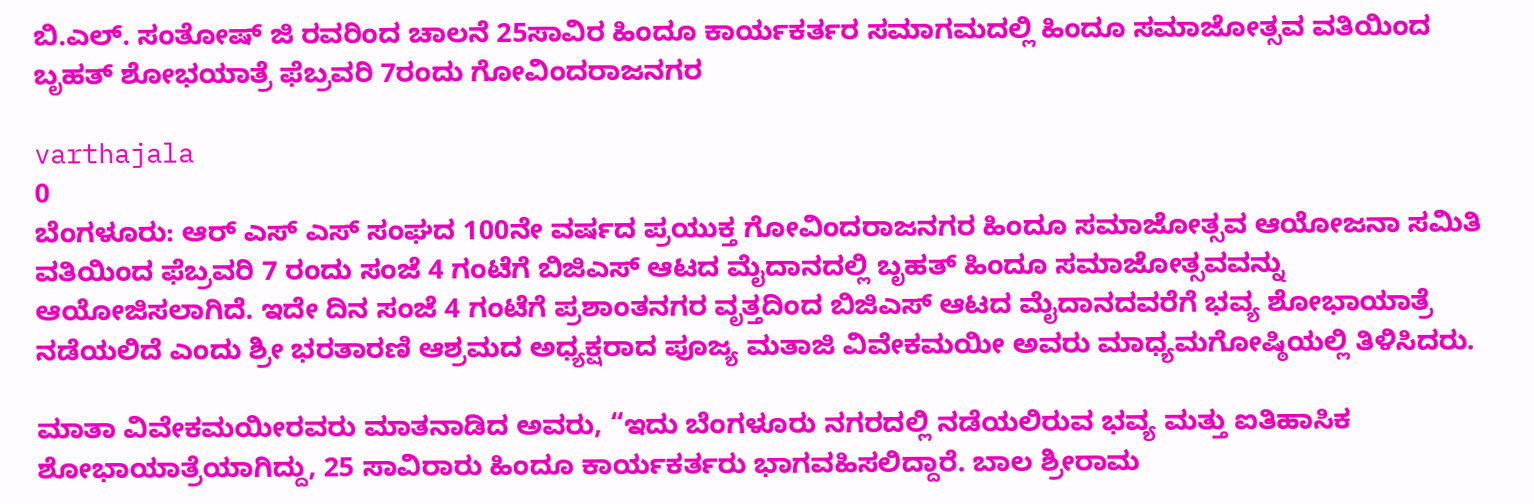ಬಿ.ಎಲ್. ಸಂತೋಷ್ ಜಿ ರವರಿಂದ ಚಾಲನೆ 25ಸಾವಿರ ಹಿಂದೂ ಕಾರ್ಯಕರ್ತರ ಸಮಾಗಮದಲ್ಲಿ ಹಿಂದೂ ಸಮಾಜೋತ್ಸವ ವತಿಯಿಂದ ಬೃಹತ್ ಶೋಭಯಾತ್ರೆ ಫೆಬ್ರವರಿ 7ರಂದು ಗೋವಿಂದರಾಜನಗರ

varthajala
0
ಬೆಂಗಳೂರು: ಆರ್ ಎಸ್ ಎಸ್ ಸಂಘದ 100ನೇ ವರ್ಷದ ಪ್ರಯುಕ್ತ ಗೋವಿಂದರಾಜನಗರ ಹಿಂದೂ ಸಮಾಜೋತ್ಸವ ಆಯೋಜನಾ ಸಮಿತಿ ವತಿಯಿಂದ ಫೆಬ್ರವರಿ 7 ರಂದು ಸಂಜೆ 4 ಗಂಟೆಗೆ ಬಿಜಿಎಸ್ ಆಟದ ಮೈದಾನದಲ್ಲಿ ಬೃಹತ್ ಹಿಂದೂ ಸಮಾಜೋತ್ಸವವನ್ನು ಆಯೋಜಿಸಲಾಗಿದೆ. ಇದೇ ದಿನ ಸಂಜೆ 4 ಗಂಟೆಗೆ ಪ್ರಶಾಂತನಗರ ವೃತ್ತದಿಂದ ಬಿಜಿಎಸ್ ಆಟದ ಮೈದಾನದವರೆಗೆ ಭವ್ಯ ಶೋಭಾಯಾತ್ರೆ ನಡೆಯಲಿದೆ ಎಂದು ಶ್ರೀ ಭರತಾರಣಿ ಆಶ್ರಮದ ಅಧ್ಯಕ್ಷರಾದ ಪೂಜ್ಯ ಮತಾಜಿ ವಿವೇಕಮಯೀ ಅವರು ಮಾಧ್ಯಮಗೋಷ್ಠಿಯಲ್ಲಿ ತಿಳಿಸಿದರು.

ಮಾತಾ ವಿವೇಕಮಯೀರವರು ಮಾತನಾಡಿದ ಅವರು, “ಇದು ಬೆಂಗಳೂರು ನಗರದಲ್ಲಿ ನಡೆಯಲಿರುವ ಭವ್ಯ ಮತ್ತು ಐತಿಹಾಸಿಕ ಶೋಭಾಯಾತ್ರೆಯಾಗಿದ್ದು, 25 ಸಾವಿರಾರು ಹಿಂದೂ ಕಾರ್ಯಕರ್ತರು ಭಾಗವಹಿಸಲಿದ್ದಾರೆ. ಬಾಲ ಶ್ರೀರಾಮ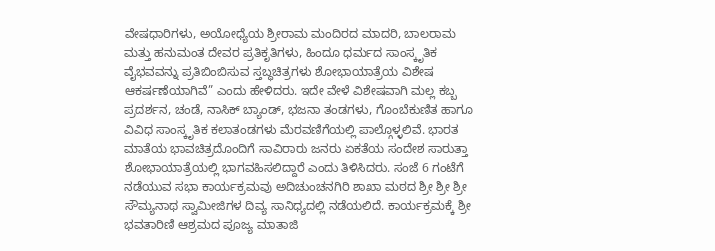ವೇಷಧಾರಿಗಳು, ಅಯೋಧ್ಯೆಯ ಶ್ರೀರಾಮ ಮಂದಿರದ ಮಾದರಿ, ಬಾಲರಾಮ ಮತ್ತು ಹನುಮಂತ ದೇವರ ಪ್ರತಿಕೃತಿಗಳು, ಹಿಂದೂ ಧರ್ಮದ ಸಾಂಸ್ಕೃತಿಕ ವೈಭವವನ್ನು ಪ್ರತಿಬಿಂಬಿಸುವ ಸ್ತಬ್ಧಚಿತ್ರಗಳು ಶೋಭಾಯಾತ್ರೆಯ ವಿಶೇಷ ಆಕರ್ಷಣೆಯಾಗಿವೆ” ಎಂದು ಹೇಳಿದರು. ಇದೇ ವೇಳೆ ವಿಶೇಷವಾಗಿ ಮಲ್ಲ ಕಬ್ಬ ಪ್ರದರ್ಶನ, ಚಂಡೆ, ನಾಸಿಕ್ ಬ್ಯಾಂಡ್, ಭಜನಾ ತಂಡಗಳು, ಗೊಂಬೆಕುಣಿತ ಹಾಗೂ ವಿವಿಧ ಸಾಂಸ್ಕೃತಿಕ ಕಲಾತಂಡಗಳು ಮೆರವಣಿಗೆಯಲ್ಲಿ ಪಾಲ್ಗೊಳ್ಳಲಿವೆ. ಭಾರತ ಮಾತೆಯ ಭಾವಚಿತ್ರದೊಂದಿಗೆ ಸಾವಿರಾರು ಜನರು ಏಕತೆಯ ಸಂದೇಶ ಸಾರುತ್ತಾ ಶೋಭಾಯಾತ್ರೆಯಲ್ಲಿ ಭಾಗವಹಿಸಲಿದ್ದಾರೆ ಎಂದು ತಿಳಿಸಿದರು. ಸಂಜೆ 6 ಗಂಟೆಗೆ ನಡೆಯುವ ಸಭಾ ಕಾರ್ಯಕ್ರಮವು ಅದಿಚುಂಚನಗಿರಿ ಶಾಖಾ ಮಠದ ಶ್ರೀ ಶ್ರೀ ಶ್ರೀ ಸೌಮ್ಯನಾಥ ಸ್ವಾಮೀಜಿಗಳ ದಿವ್ಯ ಸಾನಿಧ್ಯದಲ್ಲಿ ನಡೆಯಲಿದೆ. ಕಾರ್ಯಕ್ರಮಕ್ಕೆ ಶ್ರೀ ಭವತಾರಿಣಿ ಆಶ್ರಮದ ಪೂಜ್ಯ ಮಾತಾಜಿ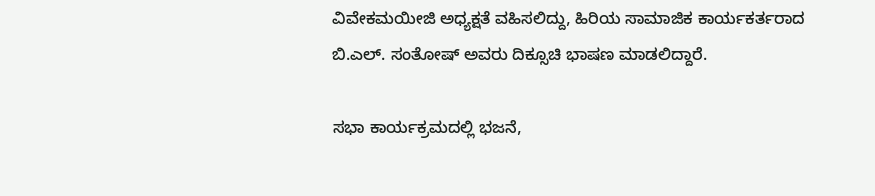ವಿವೇಕಮಯೀಜಿ ಅಧ್ಯಕ್ಷತೆ ವಹಿಸಲಿದ್ದು, ಹಿರಿಯ ಸಾಮಾಜಿಕ ಕಾರ್ಯಕರ್ತರಾದ ಬಿ.ಎಲ್. ಸಂತೋಷ್ ಅವರು ದಿಕ್ಸೂಚಿ ಭಾಷಣ ಮಾಡಲಿದ್ದಾರೆ.

ಸಭಾ ಕಾರ್ಯಕ್ರಮದಲ್ಲಿ ಭಜನೆ,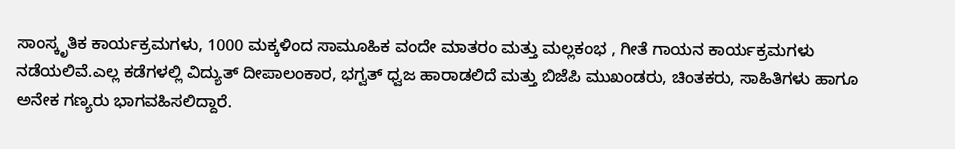ಸಾಂಸ್ಕೃತಿಕ ಕಾರ್ಯಕ್ರಮಗಳು, 1000 ಮಕ್ಕಳಿಂದ ಸಾಮೂಹಿಕ ವಂದೇ ಮಾತರಂ ಮತ್ತು ಮಲ್ಲಕಂಭ , ಗೀತೆ ಗಾಯನ ಕಾರ್ಯಕ್ರಮಗಳು ನಡೆಯಲಿವೆ.ಎಲ್ಲ ಕಡೆಗಳಲ್ಲಿ ವಿದ್ಯುತ್ ದೀಪಾಲಂಕಾರ, ಭಗ್ವತ್ ಧ್ವಜ ಹಾರಾಡಲಿದೆ ಮತ್ತು ಬಿಜೆಪಿ ಮುಖಂಡರು, ಚಿಂತಕರು, ಸಾಹಿತಿಗಳು ಹಾಗೂ ಅನೇಕ ಗಣ್ಯರು ಭಾಗವಹಿಸಲಿದ್ದಾರೆ.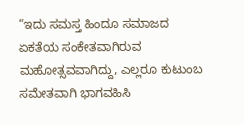“ಇದು ಸಮಸ್ತ ಹಿಂದೂ ಸಮಾಜದ ಏಕತೆಯ ಸಂಕೇತವಾಗಿರುವ ಮಹೋತ್ಸವವಾಗಿದ್ದು, ಎಲ್ಲರೂ ಕುಟುಂಬ ಸಮೇತವಾಗಿ ಭಾಗವಹಿಸಿ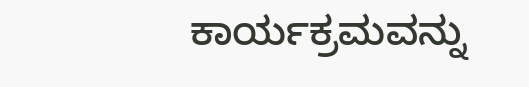ಕಾರ್ಯಕ್ರಮವನ್ನು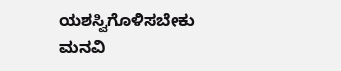ಯಶಸ್ವಿಗೊಳಿಸಬೇಕು ಮನವಿ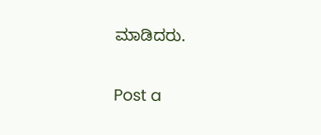ಮಾಡಿದರು.

Post a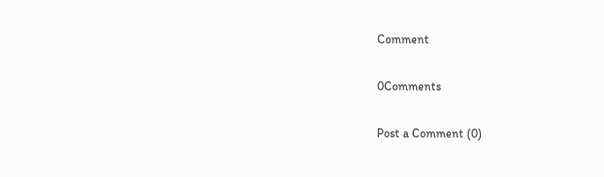Comment

0Comments

Post a Comment (0)